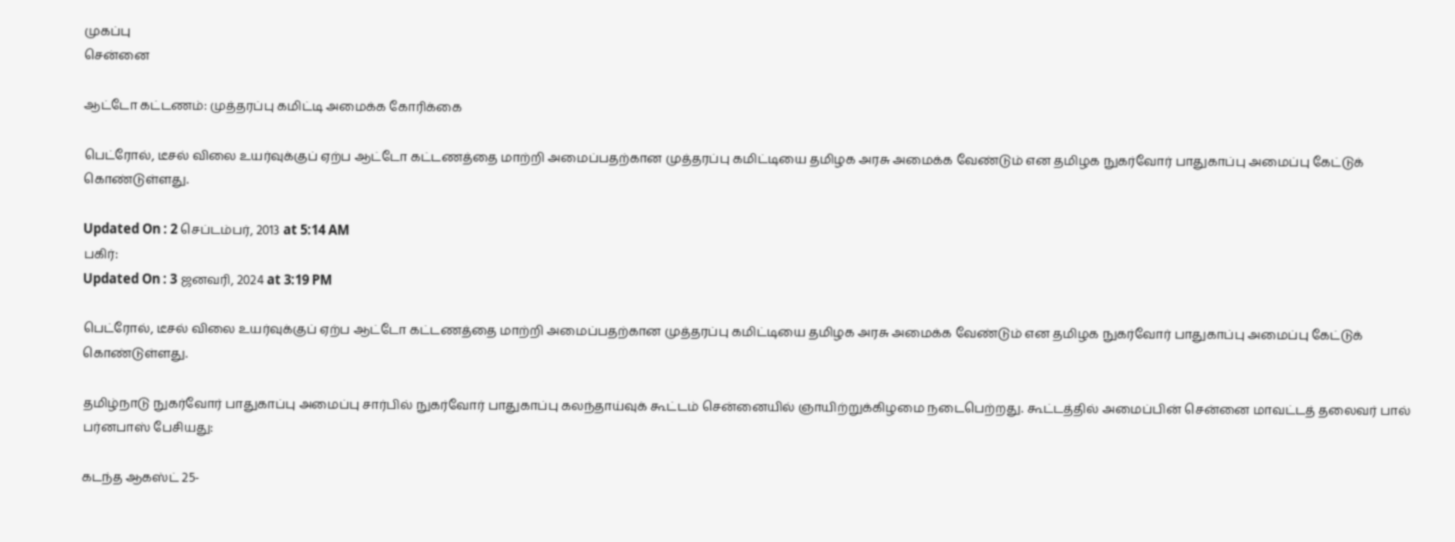முகப்பு
சென்னை

ஆட்டோ கட்டணம்: முத்தரப்பு கமிட்டி அமைக்க கோரிக்கை

பெட்ரோல், டீசல் விலை உயர்வுக்குப் ஏற்ப ஆட்டோ கட்டணத்தை மாற்றி அமைப்பதற்கான முத்தரப்பு கமிட்டியை தமிழக அரசு அமைக்க வேண்டும் என தமிழக நுகர்வோர் பாதுகாப்பு அமைப்பு கேட்டுக் கொண்டுள்ளது.

Updated On : 2 செப்டம்பர், 2013 at 5:14 AM
பகிர்:
Updated On : 3 ஜனவரி, 2024 at 3:19 PM

பெட்ரோல், டீசல் விலை உயர்வுக்குப் ஏற்ப ஆட்டோ கட்டணத்தை மாற்றி அமைப்பதற்கான முத்தரப்பு கமிட்டியை தமிழக அரசு அமைக்க வேண்டும் என தமிழக நுகர்வோர் பாதுகாப்பு அமைப்பு கேட்டுக் கொண்டுள்ளது.

தமிழ்நாடு நுகர்வோர் பாதுகாப்பு அமைப்பு சார்பில் நுகர்வோர் பாதுகாப்பு கலந்தாய்வுக் கூட்டம் சென்னையில் ஞாயிற்றுக்கிழமை நடைபெற்றது. கூட்டத்தில் அமைப்பின் சென்னை மாவட்டத் தலைவர் பால் பர்னபாஸ் பேசியது:

கடந்த ஆகஸ்ட் 25-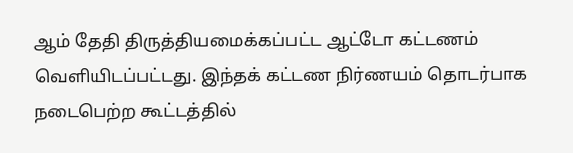ஆம் தேதி திருத்தியமைக்கப்பட்ட ஆட்டோ கட்டணம் வெளியிடப்பட்டது. இந்தக் கட்டண நிர்ணயம் தொடர்பாக நடைபெற்ற கூட்டத்தில்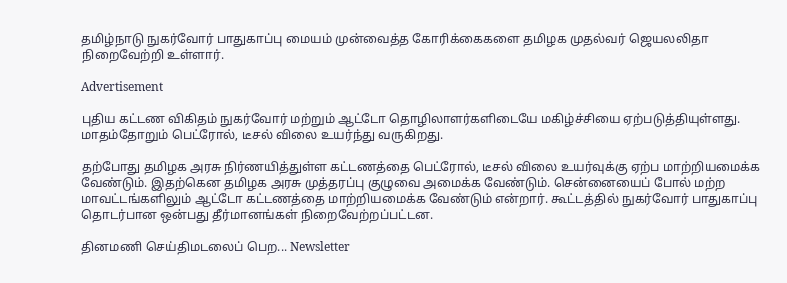தமிழ்நாடு நுகர்வோர் பாதுகாப்பு மையம் முன்வைத்த கோரிக்கைகளை தமிழக முதல்வர் ஜெயலலிதா நிறைவேற்றி உள்ளார்.

Advertisement

புதிய கட்டண விகிதம் நுகர்வோர் மற்றும் ஆட்டோ தொழிலாளர்களிடையே மகிழ்ச்சியை ஏற்படுத்தியுள்ளது. மாதம்தோறும் பெட்ரோல், டீசல் விலை உயர்ந்து வருகிறது.

தற்போது தமிழக அரசு நிர்ணயித்துள்ள கட்டணத்தை பெட்ரோல், டீசல் விலை உயர்வுக்கு ஏற்ப மாற்றியமைக்க வேண்டும். இதற்கென தமிழக அரசு முத்தரப்பு குழுவை அமைக்க வேண்டும். சென்னையைப் போல் மற்ற மாவட்டங்களிலும் ஆட்டோ கட்டணத்தை மாற்றியமைக்க வேண்டும் என்றார். கூட்டத்தில் நுகர்வோர் பாதுகாப்பு தொடர்பான ஒன்பது தீர்மானங்கள் நிறைவேற்றப்பட்டன.

தினமணி செய்திமடலைப் பெற... Newsletter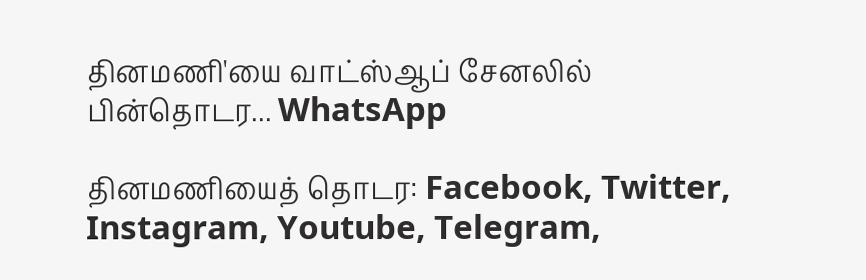தினமணி'யை வாட்ஸ்ஆப் சேனலில் பின்தொடர... WhatsApp

தினமணியைத் தொடர: Facebook, Twitter, Instagram, Youtube, Telegram,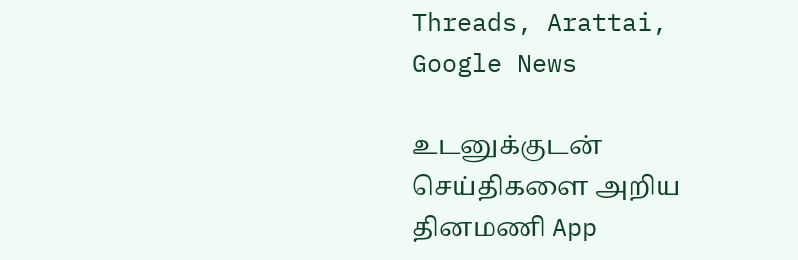Threads, Arattai, Google News

உடனுக்குடன் செய்திகளை அறிய தினமணி App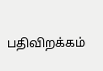பதிவிறக்கம்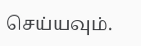செய்யவும்.